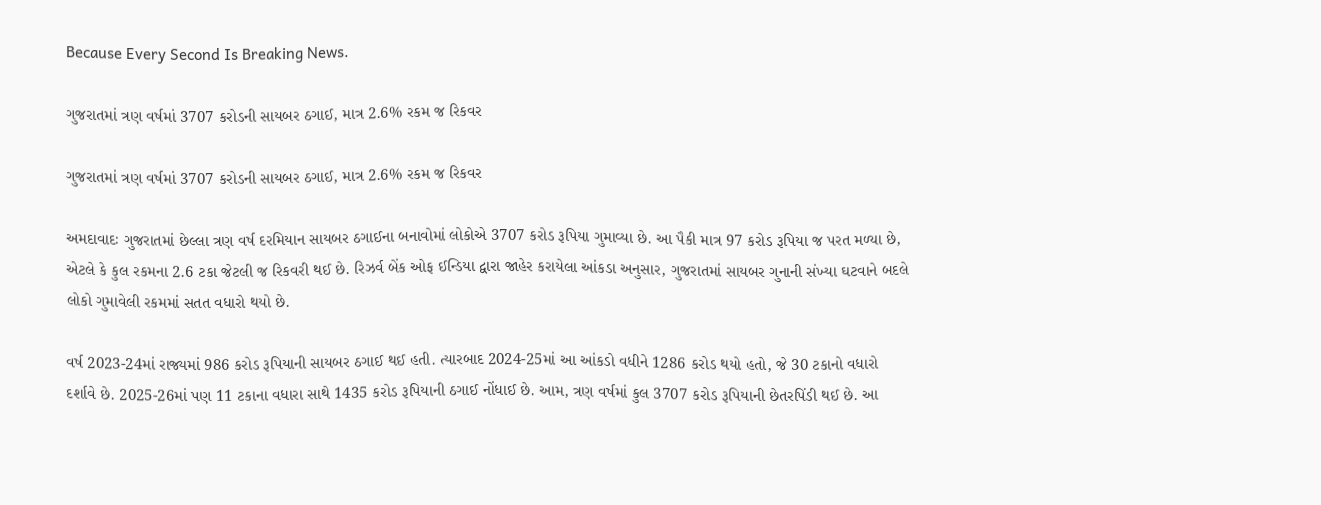Because Every Second Is Breaking News.

ગુજરાતમાં ત્રણ વર્ષમાં 3707 કરોડની સાયબર ઠગાઈ, માત્ર 2.6% રકમ જ રિકવર

ગુજરાતમાં ત્રણ વર્ષમાં 3707 કરોડની સાયબર ઠગાઈ, માત્ર 2.6% રકમ જ રિકવર

અમદાવાદઃ ગુજરાતમાં છેલ્લા ત્રણ વર્ષ દરમિયાન સાયબર ઠગાઈના બનાવોમાં લોકોએ 3707 કરોડ રૂપિયા ગુમાવ્યા છે. આ પૈકી માત્ર 97 કરોડ રૂપિયા જ પરત મળ્યા છે, એટલે કે કુલ રકમના 2.6 ટકા જેટલી જ રિકવરી થઈ છે. રિઝર્વ બેંક ઓફ ઈન્ડિયા દ્વારા જાહેર કરાયેલા આંકડા અનુસાર, ગુજરાતમાં સાયબર ગુનાની સંખ્યા ઘટવાને બદલે લોકો ગુમાવેલી રકમમાં સતત વધારો થયો છે.

વર્ષ 2023-24માં રાજ્યમાં 986 કરોડ રૂપિયાની સાયબર ઠગાઈ થઈ હતી. ત્યારબાદ 2024-25માં આ આંકડો વધીને 1286 કરોડ થયો હતો, જે 30 ટકાનો વધારો દર્શાવે છે. 2025-26માં પણ 11 ટકાના વધારા સાથે 1435 કરોડ રૂપિયાની ઠગાઈ નોંધાઈ છે. આમ, ત્રણ વર્ષમાં કુલ 3707 કરોડ રૂપિયાની છેતરપિંડી થઈ છે. આ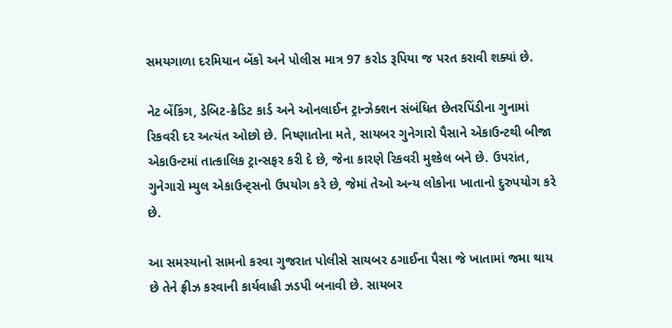સમયગાળા દરમિયાન બેંકો અને પોલીસ માત્ર 97 કરોડ રૂપિયા જ પરત કરાવી શક્યાં છે.

નેટ બેંકિંગ, ડેબિટ-ક્રેડિટ કાર્ડ અને ઓનલાઈન ટ્રાન્ઝેક્શન સંબંધિત છેતરપિંડીના ગુનામાં રિકવરી દર અત્યંત ઓછો છે. નિષ્ણાતોના મતે, સાયબર ગુનેગારો પૈસાને એકાઉન્ટથી બીજા એકાઉન્ટમાં તાત્કાલિક ટ્રાન્સફર કરી દે છે, જેના કારણે રિકવરી મુશ્કેલ બને છે. ઉપરાંત, ગુનેગારો મ્યુલ એકાઉન્ટ્સનો ઉપયોગ કરે છે, જેમાં તેઓ અન્ય લોકોના ખાતાનો દુરુપયોગ કરે છે.

આ સમસ્યાનો સામનો કરવા ગુજરાત પોલીસે સાયબર ઠગાઈના પૈસા જે ખાતામાં જમા થાય છે તેને ફ્રીઝ કરવાની કાર્યવાહી ઝડપી બનાવી છે. સાયબર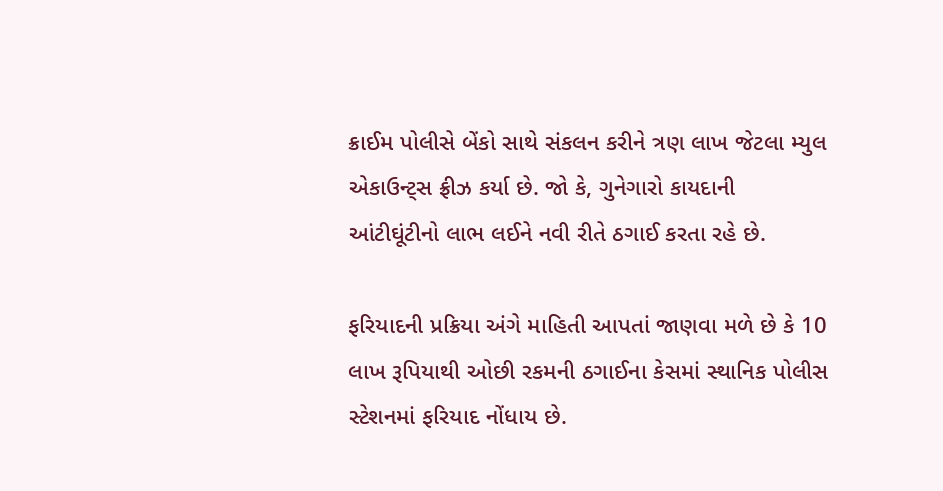ક્રાઈમ પોલીસે બેંકો સાથે સંકલન કરીને ત્રણ લાખ જેટલા મ્યુલ એકાઉન્ટ્સ ફ્રીઝ કર્યા છે. જો કે, ગુનેગારો કાયદાની આંટીઘૂંટીનો લાભ લઈને નવી રીતે ઠગાઈ કરતા રહે છે.

ફરિયાદની પ્રક્રિયા અંગે માહિતી આપતાં જાણવા મળે છે કે 10 લાખ રૂપિયાથી ઓછી રકમની ઠગાઈના કેસમાં સ્થાનિક પોલીસ સ્ટેશનમાં ફરિયાદ નોંધાય છે.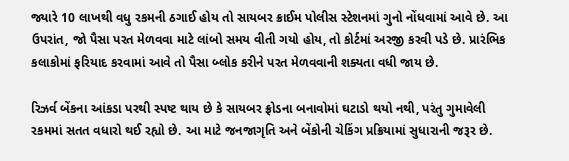જ્યારે 10 લાખથી વધુ રકમની ઠગાઈ હોય તો સાયબર ક્રાઈમ પોલીસ સ્ટેશનમાં ગુનો નોંધવામાં આવે છે. આ ઉપરાંત, જો પૈસા પરત મેળવવા માટે લાંબો સમય વીતી ગયો હોય, તો કોર્ટમાં અરજી કરવી પડે છે. પ્રારંભિક કલાકોમાં ફરિયાદ કરવામાં આવે તો પૈસા બ્લોક કરીને પરત મેળવવાની શક્યતા વધી જાય છે.

રિઝર્વ બેંકના આંકડા પરથી સ્પષ્ટ થાય છે કે સાયબર ફ્રોડના બનાવોમાં ઘટાડો થયો નથી, પરંતુ ગુમાવેલી રકમમાં સતત વધારો થઈ રહ્યો છે. આ માટે જનજાગૃતિ અને બેંકોની ચેકિંગ પ્રક્રિયામાં સુધારાની જરૂર છે.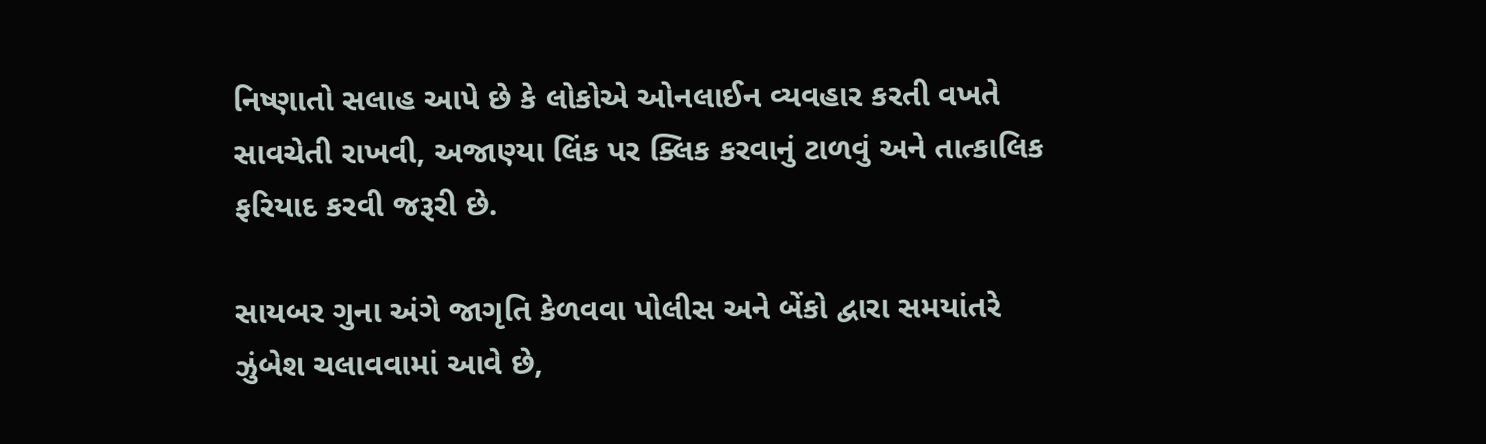નિષ્ણાતો સલાહ આપે છે કે લોકોએ ઓનલાઈન વ્યવહાર કરતી વખતે સાવચેતી રાખવી, અજાણ્યા લિંક પર ક્લિક કરવાનું ટાળવું અને તાત્કાલિક ફરિયાદ કરવી જરૂરી છે.

સાયબર ગુના અંગે જાગૃતિ કેળવવા પોલીસ અને બેંકો દ્વારા સમયાંતરે ઝુંબેશ ચલાવવામાં આવે છે,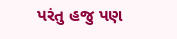પરંતુ હજુ પણ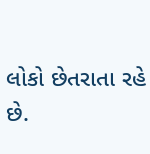લોકો છેતરાતા રહે છે.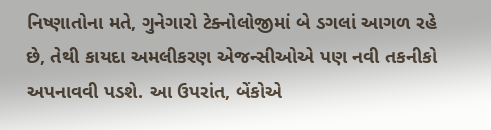નિષ્ણાતોના મતે, ગુનેગારો ટેક્નોલોજીમાં બે ડગલાં આગળ રહે છે, તેથી કાયદા અમલીકરણ એજન્સીઓએ પણ નવી તકનીકો અપનાવવી પડશે. આ ઉપરાંત, બેંકોએ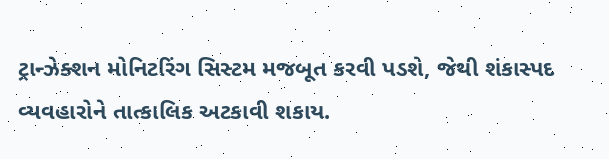ટ્રાન્ઝેક્શન મોનિટરિંગ સિસ્ટમ મજબૂત કરવી પડશે, જેથી શંકાસ્પદ વ્યવહારોને તાત્કાલિક અટકાવી શકાય.